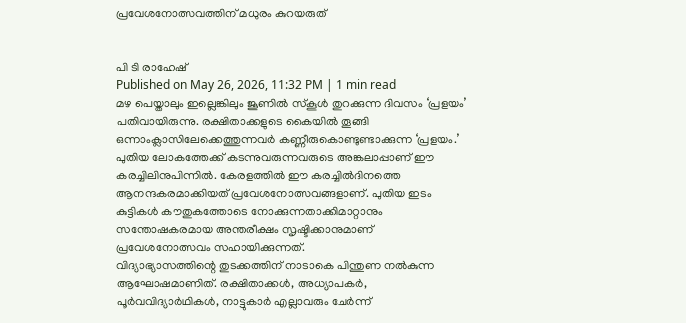പ്രവേശനോത്സവത്തിന് മധുരം കുറയരുത്


പി ടി രാഹേഷ്
Published on May 26, 2026, 11:32 PM | 1 min read
മഴ പെയ്താലും ഇല്ലെങ്കിലും ജൂണിൽ സ്കൂൾ തുറക്കുന്ന ദിവസം ‘പ്രളയം’ പതിവായിരുന്നു. രക്ഷിതാക്കളുടെ കൈയിൽ തൂങ്ങി ഒന്നാംക്ലാസിലേക്കെത്തുന്നവർ കണ്ണീരുകൊണ്ടുണ്ടാക്കുന്ന ‘പ്രളയം.’ പുതിയ ലോകത്തേക്ക് കടന്നുവരുന്നവരുടെ അങ്കലാപ്പാണ് ഈ കരച്ചിലിനുപിന്നിൽ. കേരളത്തിൽ ഈ കരച്ചിൽദിനത്തെ ആനന്ദകരമാക്കിയത് പ്രവേശനോത്സവങ്ങളാണ്. പുതിയ ഇടം കുട്ടികൾ കൗതുകത്തോടെ നോക്കുന്നതാക്കിമാറ്റാനും സന്തോഷകരമായ അന്തരീക്ഷം സൃഷ്ടിക്കാനുമാണ് പ്രവേശനോത്സവം സഹായിക്കുന്നത്.
വിദ്യാഭ്യാസത്തിന്റെ തുടക്കത്തിന് നാടാകെ പിന്തുണ നൽകുന്ന ആഘോഷമാണിത്. രക്ഷിതാക്കൾ, അധ്യാപകർ, പൂർവവിദ്യാർഥികൾ, നാട്ടുകാർ എല്ലാവരും ചേർന്ന്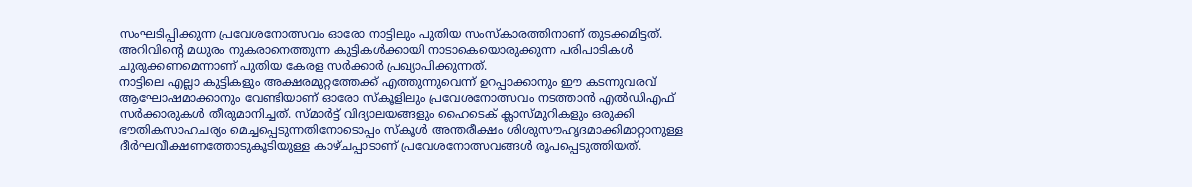സംഘടിപ്പിക്കുന്ന പ്രവേശനോത്സവം ഓരോ നാട്ടിലും പുതിയ സംസ്കാരത്തിനാണ് തുടക്കമിട്ടത്. അറിവിന്റെ മധുരം നുകരാനെത്തുന്ന കുട്ടികൾക്കായി നാടാകെയൊരുക്കുന്ന പരിപാടികൾ ചുരുക്കണമെന്നാണ് പുതിയ കേരള സർക്കാർ പ്രഖ്യാപിക്കുന്നത്.
നാട്ടിലെ എല്ലാ കുട്ടികളും അക്ഷരമുറ്റത്തേക്ക് എത്തുന്നുവെന്ന് ഉറപ്പാക്കാനും ഈ കടന്നുവരവ് ആഘോഷമാക്കാനും വേണ്ടിയാണ് ഓരോ സ്കൂളിലും പ്രവേശനോത്സവം നടത്താൻ എൽഡിഎഫ് സർക്കാരുകൾ തീരുമാനിച്ചത്. സ്മാർട്ട് വിദ്യാലയങ്ങളും ഹൈടെക് ക്ലാസ്മുറികളും ഒരുക്കി ഭൗതികസാഹചര്യം മെച്ചപ്പെടുന്നതിനോടൊപ്പം സ്കൂൾ അന്തരീക്ഷം ശിശുസൗഹൃദമാക്കിമാറ്റാനുള്ള ദീർഘവീക്ഷണത്തോടുകൂടിയുള്ള കാഴ്ചപ്പാടാണ് പ്രവേശനോത്സവങ്ങൾ രൂപപ്പെടുത്തിയത്.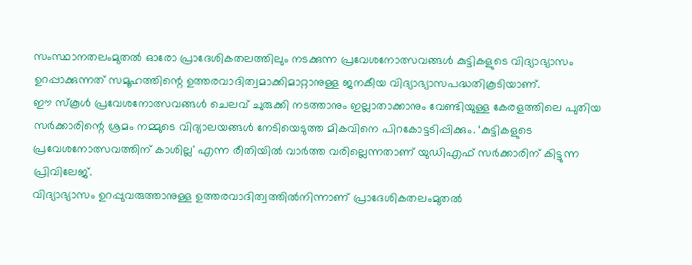സംസ്ഥാനതലംമുതൽ ഓരോ പ്രാദേശികതലത്തിലും നടക്കുന്ന പ്രവേശനോത്സവങ്ങൾ കുട്ടികളുടെ വിദ്യാഭ്യാസം ഉറപ്പാക്കുന്നത് സമൂഹത്തിന്റെ ഉത്തരവാദിത്വമാക്കിമാറ്റാനുള്ള ജനകീയ വിദ്യാഭ്യാസപദ്ധതികൂടിയാണ്.
ഈ സ്കൂൾ പ്രവേശനോത്സവങ്ങൾ ചെലവ് ചുരുക്കി നടത്താനും ഇല്ലാതാക്കാനും വേണ്ടിയുള്ള കേരളത്തിലെ പുതിയ സർക്കാരിന്റെ ശ്രമം നമ്മുടെ വിദ്യാലയങ്ങൾ നേടിയെടുത്ത മികവിനെ പിറകോട്ടടിപ്പിക്കും. ‘കുട്ടികളുടെ പ്രവേശനോത്സവത്തിന് കാശില്ല' എന്ന രീതിയിൽ വാർത്ത വരില്ലെന്നതാണ് യുഡിഎഫ് സർക്കാരിന് കിട്ടുന്ന പ്രിവിലേജ്.
വിദ്യാഭ്യാസം ഉറപ്പുവരുത്താനുള്ള ഉത്തരവാദിത്വത്തിൽനിന്നാണ് പ്രാദേശികതലംമുതൽ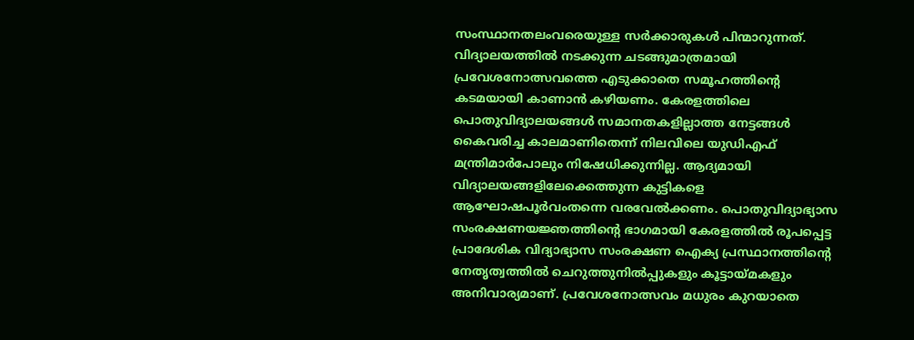സംസ്ഥാനതലംവരെയുള്ള സർക്കാരുകൾ പിന്മാറുന്നത്. വിദ്യാലയത്തിൽ നടക്കുന്ന ചടങ്ങുമാത്രമായി പ്രവേശനോത്സവത്തെ എടുക്കാതെ സമൂഹത്തിന്റെ കടമയായി കാണാൻ കഴിയണം. കേരളത്തിലെ പൊതുവിദ്യാലയങ്ങൾ സമാനതകളില്ലാത്ത നേട്ടങ്ങൾ കൈവരിച്ച കാലമാണിതെന്ന് നിലവിലെ യുഡിഎഫ് മന്ത്രിമാർപോലും നിഷേധിക്കുന്നില്ല. ആദ്യമായി വിദ്യാലയങ്ങളിലേക്കെത്തുന്ന കുട്ടികളെ ആഘോഷപൂർവംതന്നെ വരവേൽക്കണം. പൊതുവിദ്യാഭ്യാസ സംരക്ഷണയജ്ഞത്തിന്റെ ഭാഗമായി കേരളത്തിൽ രൂപപ്പെട്ട പ്രാദേശിക വിദ്യാഭ്യാസ സംരക്ഷണ ഐക്യ പ്രസ്ഥാനത്തിന്റെ നേതൃത്വത്തിൽ ചെറുത്തുനിൽപ്പുകളും കൂട്ടായ്മകളും അനിവാര്യമാണ്. പ്രവേശനോത്സവം മധുരം കുറയാതെ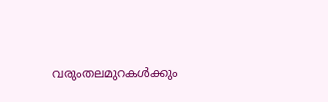വരുംതലമുറകൾക്കും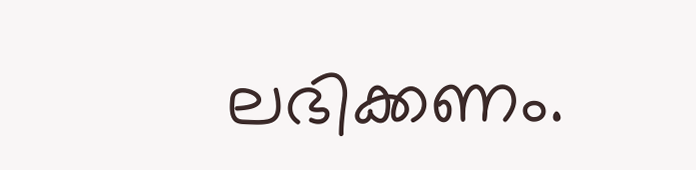ലഭിക്കണം.